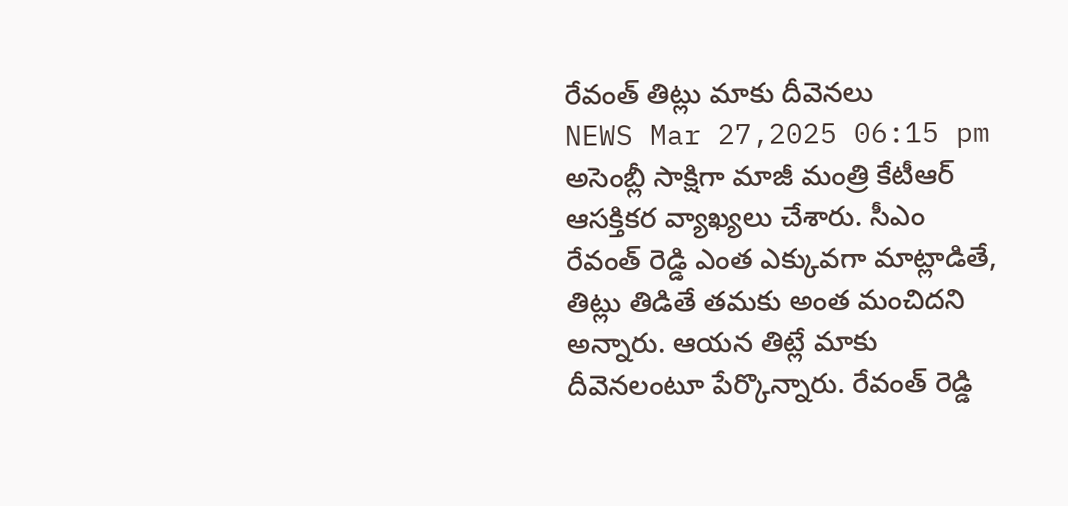రేవంత్ తిట్లు మాకు దీవెనలు
NEWS Mar 27,2025 06:15 pm
అసెంబ్లీ సాక్షిగా మాజీ మంత్రి కేటీఆర్ ఆసక్తికర వ్యాఖ్యలు చేశారు. సీఎం రేవంత్ రెడ్డి ఎంత ఎక్కువగా మాట్లాడితే, తిట్లు తిడితే తమకు అంత మంచిదని అన్నారు. ఆయన తిట్లే మాకు దీవెనలంటూ పేర్కొన్నారు. రేవంత్ రెడ్డి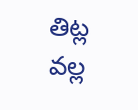తిట్ల వల్ల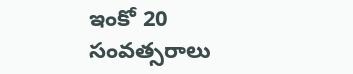ఇంకో 20 సంవత్సరాలు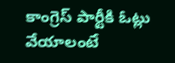కాంగ్రెస్ పార్టీకి ఓట్లు వేయాలంటే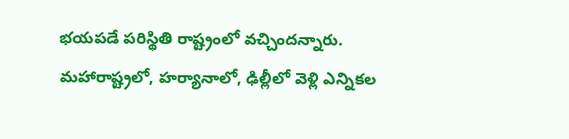భయపడే పరిస్థితి రాష్ట్రంలో వచ్చిందన్నారు. మహారాష్ట్రలో, హర్యానాలో, ఢిల్లీలో వెళ్లి ఎన్నికల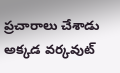ప్రచారాలు చేశాడు అక్కడ వర్కవుట్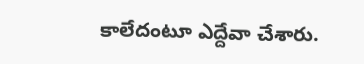కాలేదంటూ ఎద్దేవా చేశారు.